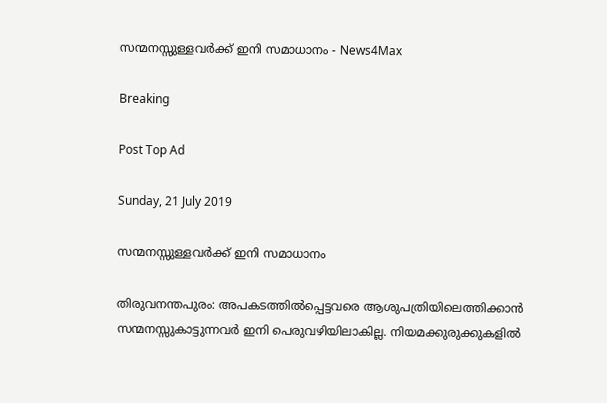സന്മനസ്സുള്ളവർക്ക് ഇനി സമാധാനം - News4Max

Breaking

Post Top Ad

Sunday, 21 July 2019

സന്മനസ്സുള്ളവർക്ക് ഇനി സമാധാനം

തിരുവനന്തപുരം: അപകടത്തിൽപ്പെട്ടവരെ ആശുപത്രിയിലെത്തിക്കാൻ സന്മനസ്സുകാട്ടുന്നവർ ഇനി പെരുവഴിയിലാകില്ല. നിയമക്കുരുക്കുകളിൽ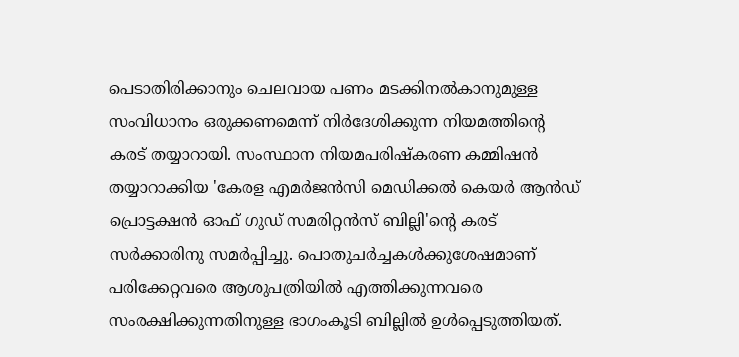പെടാതിരിക്കാനും ചെലവായ പണം മടക്കിനൽകാനുമുള്ള സംവിധാനം ഒരുക്കണമെന്ന് നിർദേശിക്കുന്ന നിയമത്തിന്റെ കരട് തയ്യാറായി. സംസ്ഥാന നിയമപരിഷ്കരണ കമ്മിഷൻ തയ്യാറാക്കിയ 'കേരള എമർജൻസി മെഡിക്കൽ കെയർ ആൻഡ് പ്രൊട്ടക്ഷൻ ഓഫ് ഗുഡ് സമരിറ്റൻസ് ബില്ലി'ന്റെ കരട് സർക്കാരിനു സമർപ്പിച്ചു. പൊതുചർച്ചകൾക്കുശേഷമാണ് പരിക്കേറ്റവരെ ആശുപത്രിയിൽ എത്തിക്കുന്നവരെ സംരക്ഷിക്കുന്നതിനുള്ള ഭാഗംകൂടി ബില്ലിൽ ഉൾപ്പെടുത്തിയത്.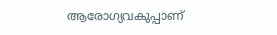ആരോഗ്യവകുപ്പാണ്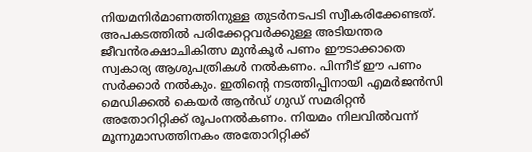നിയമനിർമാണത്തിനുള്ള തുടർനടപടി സ്വീകരിക്കേണ്ടത്. അപകടത്തിൽ പരിക്കേറ്റവർക്കുള്ള അടിയന്തര ജീവൻരക്ഷാചികിത്സ മുൻകൂർ പണം ഈടാക്കാതെ സ്വകാര്യ ആശുപത്രികൾ നൽകണം. പിന്നീട് ഈ പണം സർക്കാർ നൽകും. ഇതിന്റെ നടത്തിപ്പിനായി എമർജൻസി മെഡിക്കൽ കെയർ ആൻഡ് ഗുഡ് സമരിറ്റൻ അതോറിറ്റിക്ക് രൂപംനൽകണം. നിയമം നിലവിൽവന്ന് മൂന്നുമാസത്തിനകം അതോറിറ്റിക്ക്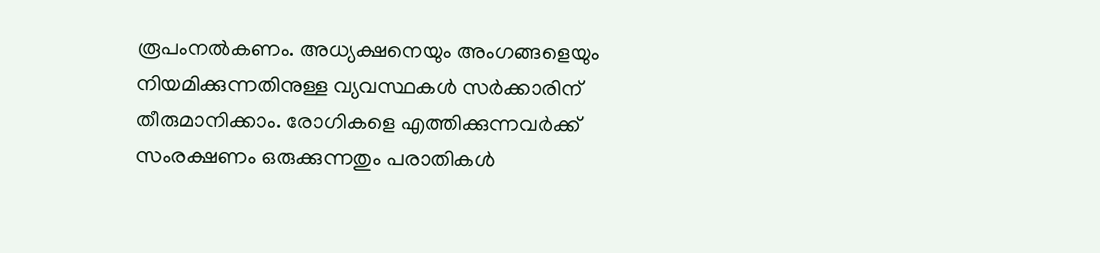രൂപംനൽകണം. അധ്യക്ഷനെയും അംഗങ്ങളെയും നിയമിക്കുന്നതിനുള്ള വ്യവസ്ഥകൾ സർക്കാരിന് തീരുമാനിക്കാം. രോഗികളെ എത്തിക്കുന്നവർക്ക് സംരക്ഷണം ഒരുക്കുന്നതും പരാതികൾ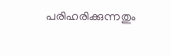പരിഹരിക്കുന്നതും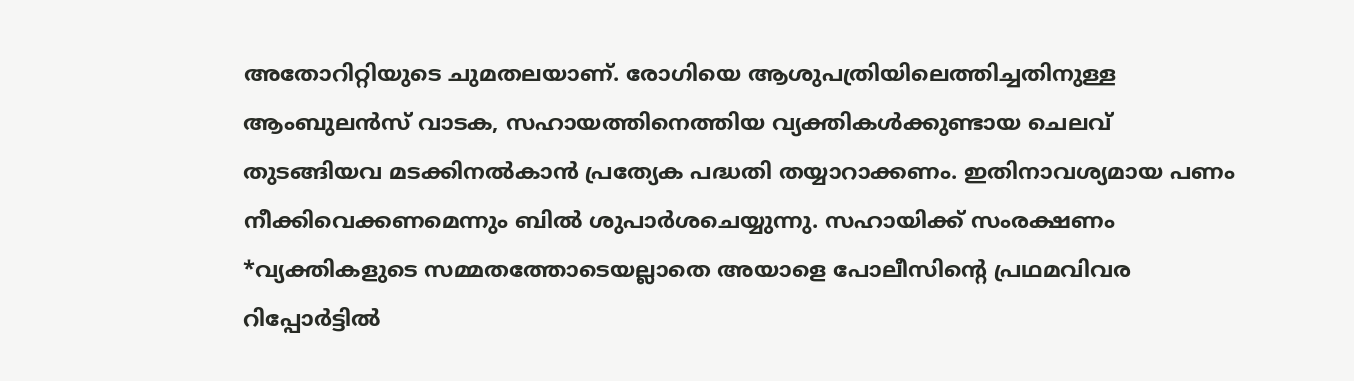അതോറിറ്റിയുടെ ചുമതലയാണ്. രോഗിയെ ആശുപത്രിയിലെത്തിച്ചതിനുള്ള ആംബുലൻസ് വാടക, സഹായത്തിനെത്തിയ വ്യക്തികൾക്കുണ്ടായ ചെലവ് തുടങ്ങിയവ മടക്കിനൽകാൻ പ്രത്യേക പദ്ധതി തയ്യാറാക്കണം. ഇതിനാവശ്യമായ പണം നീക്കിവെക്കണമെന്നും ബിൽ ശുപാർശചെയ്യുന്നു. സഹായിക്ക് സംരക്ഷണം *വ്യക്തികളുടെ സമ്മതത്തോടെയല്ലാതെ അയാളെ പോലീസിന്റെ പ്രഥമവിവര റിപ്പോർട്ടിൽ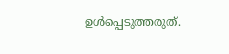ഉൾപ്പെടുത്തരുത്.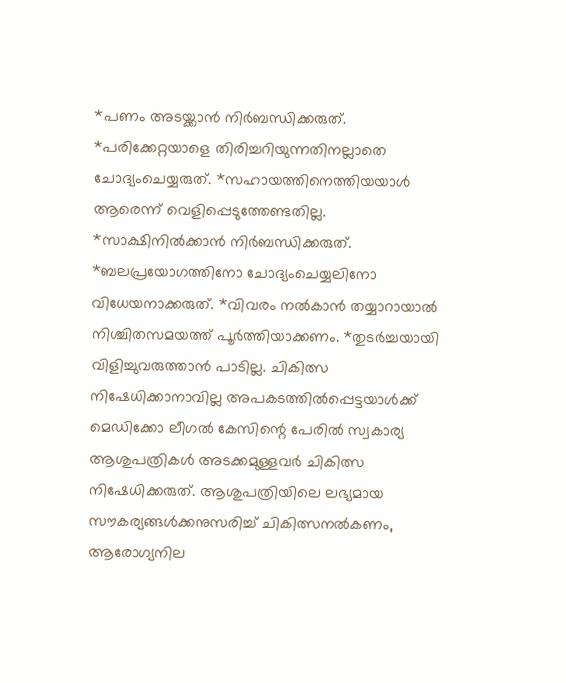*പണം അടയ്ക്കാൻ നിർബന്ധിക്കരുത്. *പരിക്കേറ്റയാളെ തിരിച്ചറിയുന്നതിനല്ലാതെ ചോദ്യംചെയ്യരുത്. *സഹായത്തിനെത്തിയയാൾ ആരെന്ന് വെളിപ്പെടുത്തേണ്ടതില്ല. *സാക്ഷിനിൽക്കാൻ നിർബന്ധിക്കരുത്. *ബലപ്രയോഗത്തിനോ ചോദ്യംചെയ്യലിനോ വിധേയനാക്കരുത്. *വിവരം നൽകാൻ തയ്യാറായാൽ നിശ്ചിതസമയത്ത് പൂർത്തിയാക്കണം. *തുടർച്ചയായി വിളിച്ചുവരുത്താൻ പാടില്ല. ചികിത്സ നിഷേധിക്കാനാവില്ല അപകടത്തിൽപ്പെട്ടയാൾക്ക് മെഡിക്കോ ലീഗൽ കേസിന്റെ പേരിൽ സ്വകാര്യ ആശുപത്രികൾ അടക്കമുള്ളവർ ചികിത്സ നിഷേധിക്കരുത്. ആശുപത്രിയിലെ ലഭ്യമായ സൗകര്യങ്ങൾക്കനുസരിച്ച് ചികിത്സനൽകണം, ആരോഗ്യനില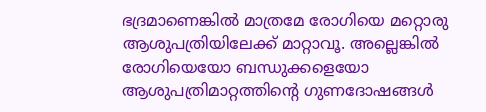ഭദ്രമാണെങ്കിൽ മാത്രമേ രോഗിയെ മറ്റൊരു ആശുപത്രിയിലേക്ക് മാറ്റാവൂ. അല്ലെങ്കിൽ രോഗിയെയോ ബന്ധുക്കളെയോ ആശുപത്രിമാറ്റത്തിന്റെ ഗുണദോഷങ്ങൾ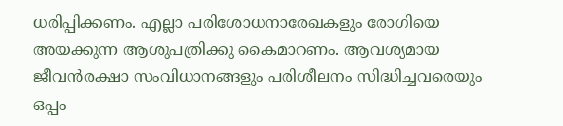ധരിപ്പിക്കണം. എല്ലാ പരിശോധനാരേഖകളും രോഗിയെ അയക്കുന്ന ആശുപത്രിക്കു കൈമാറണം. ആവശ്യമായ ജീവൻരക്ഷാ സംവിധാനങ്ങളും പരിശീലനം സിദ്ധിച്ചവരെയും ഒപ്പം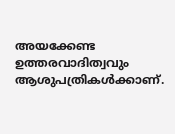അയക്കേണ്ട ഉത്തരവാദിത്വവും ആശുപത്രികൾക്കാണ്.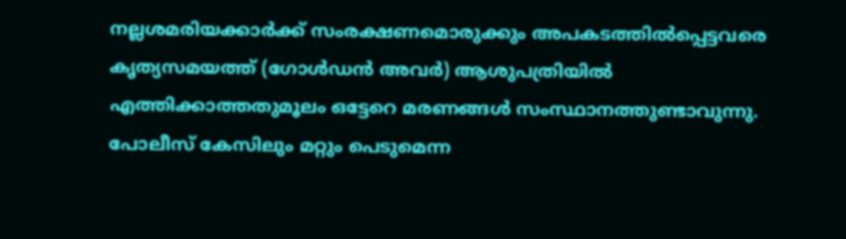നല്ലശമരിയക്കാർക്ക് സംരക്ഷണമൊരുക്കും അപകടത്തിൽപ്പെട്ടവരെ കൃത്യസമയത്ത് (ഗോൾഡൻ അവർ) ആശുപത്രിയിൽ എത്തിക്കാത്തതുമൂലം ഒട്ടേറെ മരണങ്ങൾ സംസ്ഥാനത്തുണ്ടാവുന്നു. പോലീസ് കേസിലും മറ്റും പെടുമെന്ന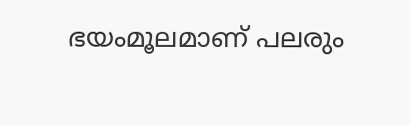ഭയംമൂലമാണ് പലരും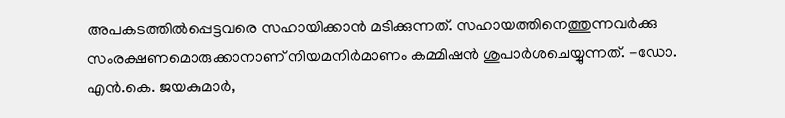അപകടത്തിൽപ്പെട്ടവരെ സഹായിക്കാൻ മടിക്കുന്നത്. സഹായത്തിനെത്തുന്നവർക്കു സംരക്ഷണമൊരുക്കാനാണ് നിയമനിർമാണം കമ്മിഷൻ ശുപാർശചെയ്യുന്നത്. -ഡോ. എൻ.കെ. ജയകുമാർ,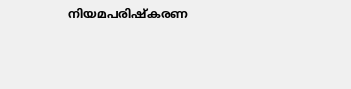നിയമപരിഷ്കരണ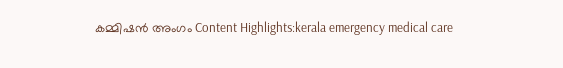കമ്മിഷൻ അംഗം Content Highlights:kerala emergency medical care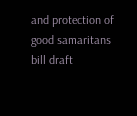and protection of good samaritans bill draft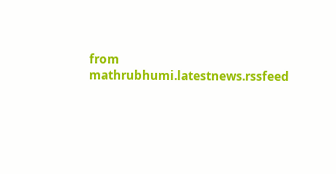from mathrubhumi.latestnews.rssfeed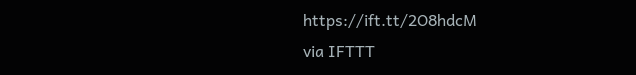https://ift.tt/2O8hdcM
via IFTTT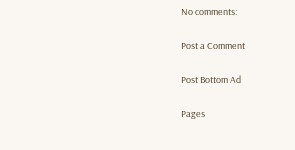No comments:

Post a Comment

Post Bottom Ad

Pages